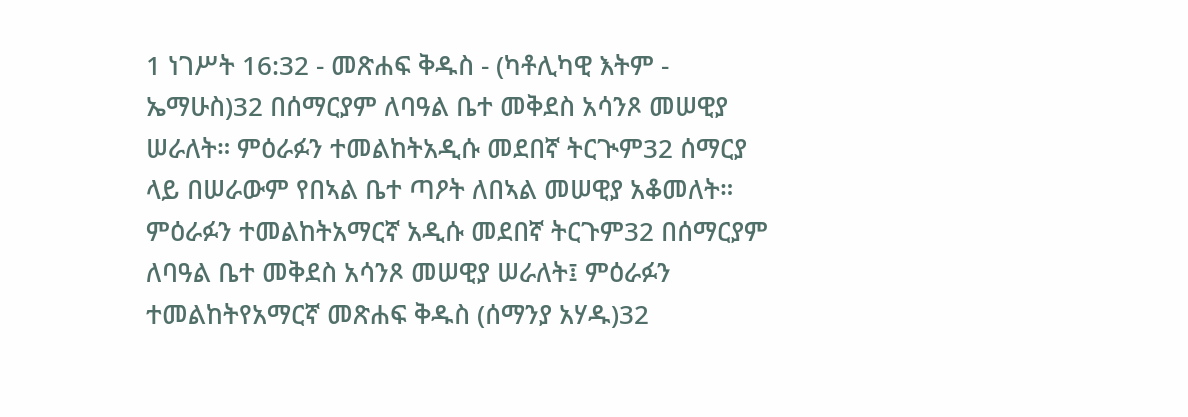1 ነገሥት 16:32 - መጽሐፍ ቅዱስ - (ካቶሊካዊ እትም - ኤማሁስ)32 በሰማርያም ለባዓል ቤተ መቅደስ አሳንጾ መሠዊያ ሠራለት። ምዕራፉን ተመልከትአዲሱ መደበኛ ትርጒም32 ሰማርያ ላይ በሠራውም የበኣል ቤተ ጣዖት ለበኣል መሠዊያ አቆመለት። ምዕራፉን ተመልከትአማርኛ አዲሱ መደበኛ ትርጉም32 በሰማርያም ለባዓል ቤተ መቅደስ አሳንጾ መሠዊያ ሠራለት፤ ምዕራፉን ተመልከትየአማርኛ መጽሐፍ ቅዱስ (ሰማንያ አሃዱ)32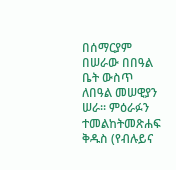በሰማርያም በሠራው በበዓል ቤት ውስጥ ለበዓል መሠዊያን ሠራ። ምዕራፉን ተመልከትመጽሐፍ ቅዱስ (የብሉይና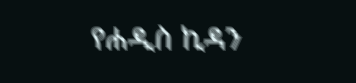የሐዲስ ኪዳን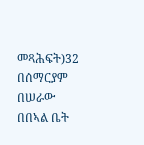መጻሕፍት)32 በሰማርያም በሠራው በበኣል ቤት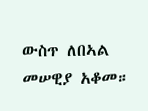ውስጥ ለበኣል መሠዊያ አቆመ።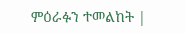ምዕራፉን ተመልከት |